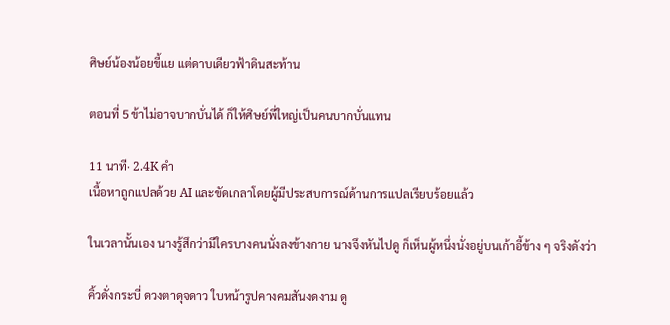ศิษย์น้องน้อยขี้แย แต่ดาบเดียวฟ้าดินสะท้าน

ตอนที่ 5 ข้าไม่อาจบากบั่นได้ ก็ให้ศิษย์พี่ใหญ่เป็นคนบากบั่นแทน

11 นาที· 2.4K คำ
เนื้อหาถูกแปลด้วย AI และขัดเกลาโดยผู้มีประสบการณ์ด้านการแปลเรียบร้อยแล้ว

ในเวลานั้นเอง นางรู้สึกว่ามีใครบางคนนั่งลงข้างกาย นางจึงหันไปดู ก็เห็นผู้หนึ่งนั่งอยู่บนเก้าอี้ข้าง ๆ จริงดังว่า

คิ้วดั่งกระบี่ ดวงตาดุจดาว ใบหน้ารูปคางคมสันงดงาม ดู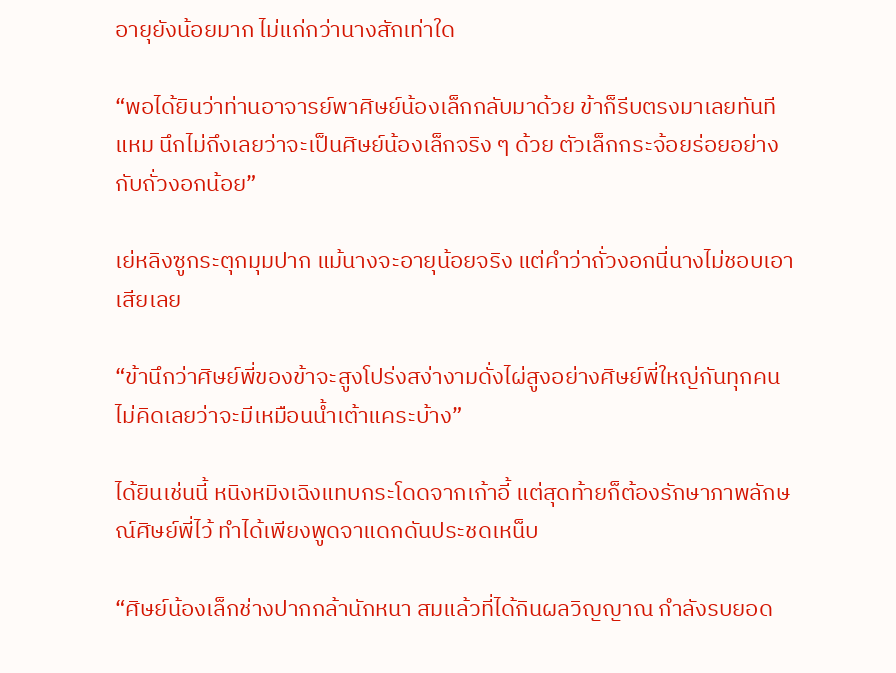อายุยังน้อยมาก ไม่แก่กว่านางสักเท่าใด

“พอได้ยินว่าท่านอาจารย์พาศิษย์น้องเล็กกลับมาด้วย ข้าก็รีบตรงมาเลยทันที แหม นึกไม่ถึงเลยว่าจะเป็นศิษย์น้องเล็กจริง ๆ ด้วย ตัวเล็กกระจ้อยร่อยอย่างกับถั่วงอกน้อย”

เย่หลิงซูกระตุกมุมปาก แม้นางจะอายุน้อยจริง แต่คำว่าถั่วงอกนี่นางไม่ชอบเอาเสียเลย

“ข้านึกว่าศิษย์พี่ของข้าจะสูงโปร่งสง่างามดั่งไผ่สูงอย่างศิษย์พี่ใหญ่กันทุกคน ไม่คิดเลยว่าจะมีเหมือนน้ำเต้าแคระบ้าง”

ได้ยินเช่นนี้ หนิงหมิงเฉิงแทบกระโดดจากเก้าอี้ แต่สุดท้ายก็ต้องรักษาภาพลักษณ์ศิษย์พี่ไว้ ทำได้เพียงพูดจาแดกดันประชดเหน็บ

“ศิษย์น้องเล็กช่างปากกล้านักหนา สมแล้วที่ได้กินผลวิญญาณ กำลังรบยอด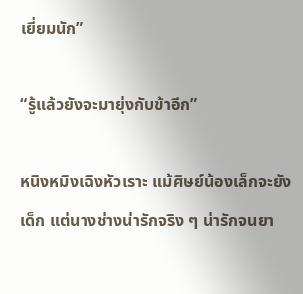เยี่ยมนัก”

“รู้แล้วยังจะมายุ่งกับข้าอีก”

หนิงหมิงเฉิงหัวเราะ แม้ศิษย์น้องเล็กจะยังเด็ก แต่นางช่างน่ารักจริง ๆ น่ารักจนยา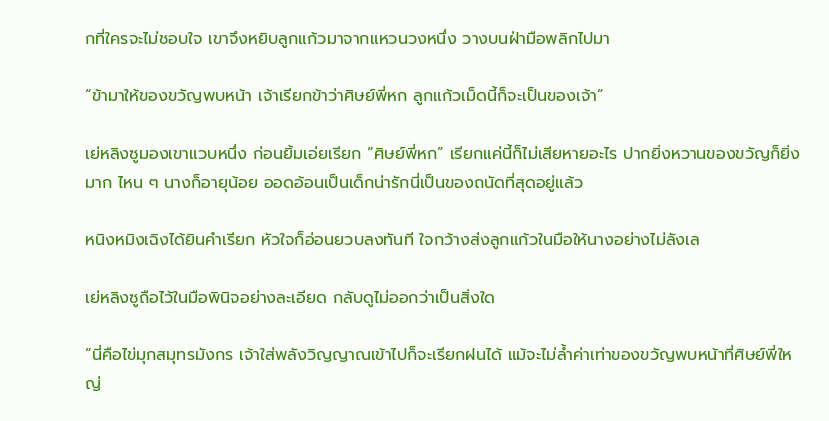กที่ใครจะไม่ชอบใจ เขาจึงหยิบลูกแก้วมาจากแหวนวงหนึ่ง วางบนฝ่ามือพลิกไปมา

“ข้ามาให้ของขวัญพบหน้า เจ้าเรียกข้าว่าศิษย์พี่หก ลูกแก้วเม็ดนี้ก็จะเป็นของเจ้า”

เย่หลิงซูมองเขาแวบหนึ่ง ก่อนยิ้มเอ่ยเรียก “ศิษย์พี่หก” เรียกแค่นี้ก็ไม่เสียหายอะไร ปากยิ่งหวานของขวัญก็ยิ่งมาก ไหน ๆ นางก็อายุน้อย ออดอ้อนเป็นเด็กน่ารักนี่เป็นของถนัดที่สุดอยู่แล้ว

หนิงหมิงเฉิงได้ยินคำเรียก หัวใจก็อ่อนยวบลงทันที ใจกว้างส่งลูกแก้วในมือให้นางอย่างไม่ลังเล

เย่หลิงซูถือไว้ในมือพินิจอย่างละเอียด กลับดูไม่ออกว่าเป็นสิ่งใด

“นี่คือไข่มุกสมุทรมังกร เจ้าใส่พลังวิญญาณเข้าไปก็จะเรียกฝนได้ แม้จะไม่ล้ำค่าเท่าของขวัญพบหน้าที่ศิษย์พี่ใหญ่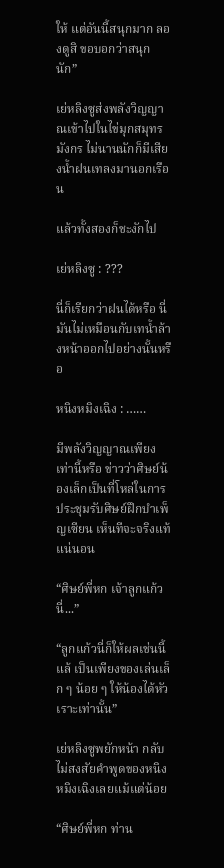ให้ แต่อันนี้สนุกมาก ลองดูสิ ขอบอกว่าสนุกนัก”

เย่หลิงซูส่งพลังวิญญาณเข้าไปในไข่มุกสมุทรมังกร ไม่นานนักก็มีเสียงน้ำฝนเทลงมานอกเรือน

แล้วทั้งสองก็ชะงักไป

เย่หลิงซู : ???

นี่ก็เรียกว่าฝนได้หรือ นี่มันไม่เหมือนกับเทน้ำล้างหน้าออกไปอย่างนั้นหรือ

หนิงหมิงเฉิง : ……

มีพลังวิญญาณเพียงเท่านี้หรือ ข่าวว่าศิษย์น้องเล็กเป็นที่โหล่ในการประชุมรับศิษย์ฝึกบำเพ็ญเซียน เห็นทีจะจริงแท้แน่นอน

“ศิษย์พี่หก เจ้าลูกแก้วนี่...”

“ลูกแก้วนี่ก็ให้ผลเช่นนี้แล้ เป็นเพียงของเล่นเล็ก ๆ น้อย ๆ ให้น้องได้หัวเราะเท่านั้น”

เย่หลิงซูพยักหน้า กลับไม่สงสัยคำพูดของหนิงหมิงเฉิงเลยแม้แต่น้อย

“ศิษย์พี่หก ท่าน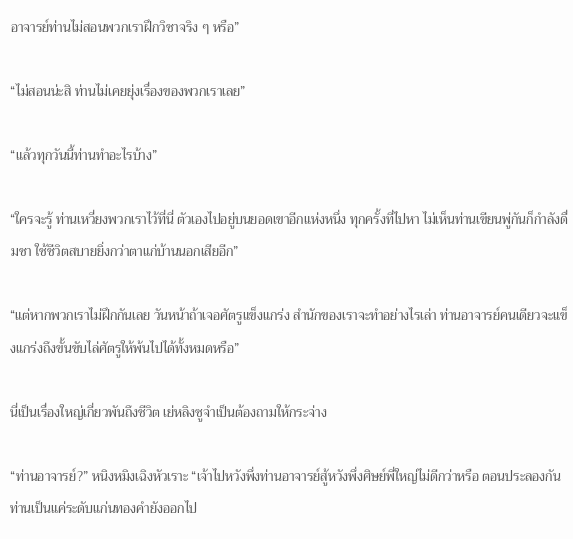อาจารย์ท่านไม่สอนพวกเราฝึกวิชาจริง ๆ หรือ”

“ไม่สอนน่ะสิ ท่านไม่เคยยุ่งเรื่องของพวกเราเลย”

“แล้วทุกวันนี้ท่านทำอะไรบ้าง”

“ใครจะรู้ ท่านเหวี่ยงพวกเราไว้ที่นี่ ตัวเองไปอยู่บนยอดเขาอีกแห่งหนึ่ง ทุกครั้งที่ไปหา ไม่เห็นท่านเขียนพู่กันก็กำลังดื่มชา ใช้ชีวิตสบายยิ่งกว่าตาแก่บ้านนอกเสียอีก”

“แต่หากพวกเราไม่ฝึกกันเลย วันหน้าถ้าเจอศัตรูแข็งแกร่ง สำนักของเราจะทำอย่างไรเล่า ท่านอาจารย์คนเดียวจะแข็งแกร่งถึงขั้นขับไล่ศัตรูให้พ้นไปได้ทั้งหมดหรือ”

นี่เป็นเรื่องใหญ่เกี่ยวพันถึงชีวิต เย่หลิงซูจำเป็นต้องถามให้กระจ่าง

“ท่านอาจารย์?” หนิงหมิงเฉิงหัวเราะ “เจ้าไปหวังพึ่งท่านอาจารย์สู้หวังพึ่งศิษย์พี่ใหญ่ไม่ดีกว่าหรือ ตอนประลองกัน ท่านเป็นแค่ระดับแก่นทองคำยังออกไป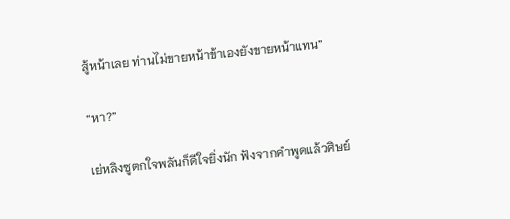สู้หน้าเลย ท่านไม่ขายหน้าข้าเองยังขายหน้าแทน”

“หา?”

เย่หลิงซูตกใจพลันก็ดีใจยิ่งนัก ฟังจากคำพูดแล้วศิษย์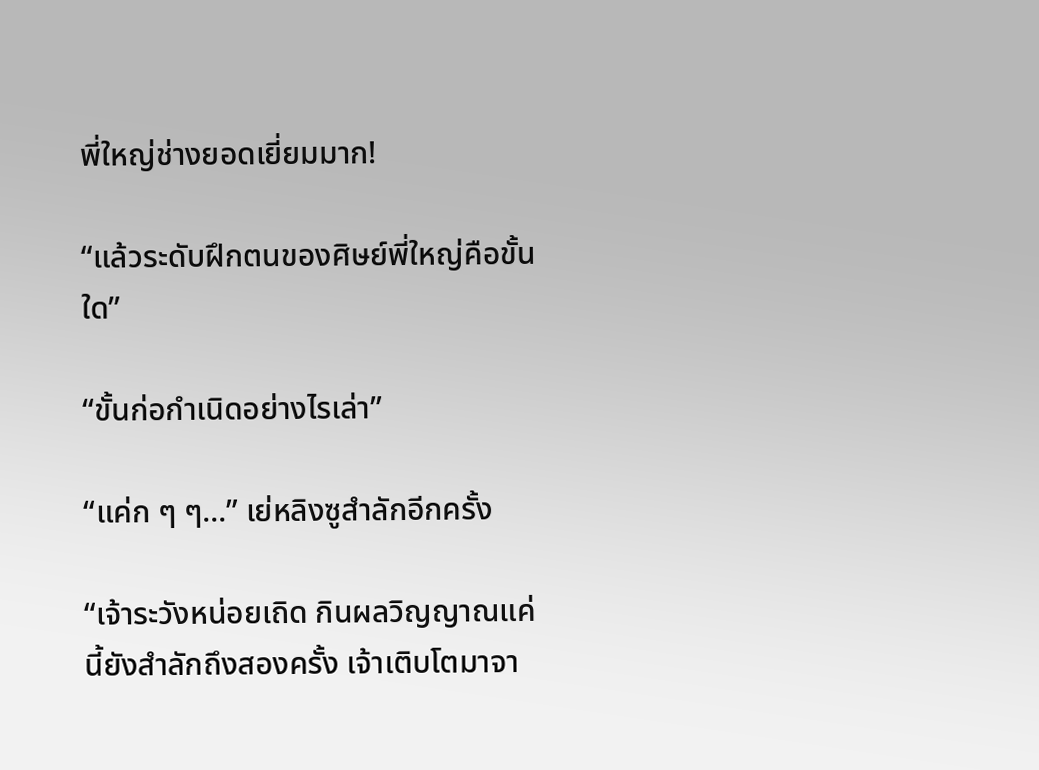พี่ใหญ่ช่างยอดเยี่ยมมาก!

“แล้วระดับฝึกตนของศิษย์พี่ใหญ่คือขั้นใด”

“ขั้นก่อกำเนิดอย่างไรเล่า”

“แค่ก ๆ ๆ...” เย่หลิงซูสำลักอีกครั้ง

“เจ้าระวังหน่อยเถิด กินผลวิญญาณแค่นี้ยังสำลักถึงสองครั้ง เจ้าเติบโตมาจา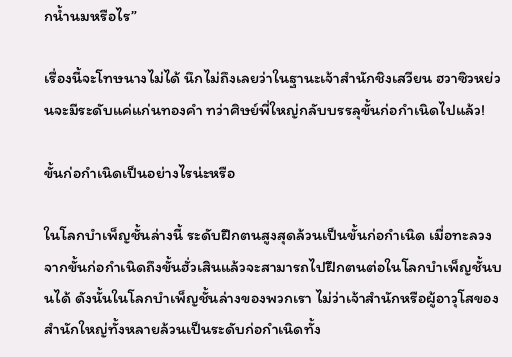กน้ำนมหรือไร”

เรื่องนี้จะโทษนางไม่ได้ นึกไม่ถึงเลยว่าในฐานะเจ้าสำนักชิงเสวียน ฮวาซิวหย่วนจะมีระดับแค่แก่นทองคำ ทว่าศิษย์พี่ใหญ่กลับบรรลุขั้นก่อกำเนิดไปแล้ว!

ขั้นก่อกำเนิดเป็นอย่างไรน่ะหรือ

ในโลกบำเพ็ญชั้นล่างนี้ ระดับฝึกตนสูงสุดล้วนเป็นขั้นก่อกำเนิด เมื่อทะลวงจากขั้นก่อกำเนิดถึงขั้นฮั่วเสินแล้วจะสามารถไปฝึกตนต่อในโลกบำเพ็ญชั้นบนได้ ดังนั้นในโลกบำเพ็ญชั้นล่างของพวกเรา ไม่ว่าเจ้าสำนักหรือผู้อาวุโสของสำนักใหญ่ทั้งหลายล้วนเป็นระดับก่อกำเนิดทั้ง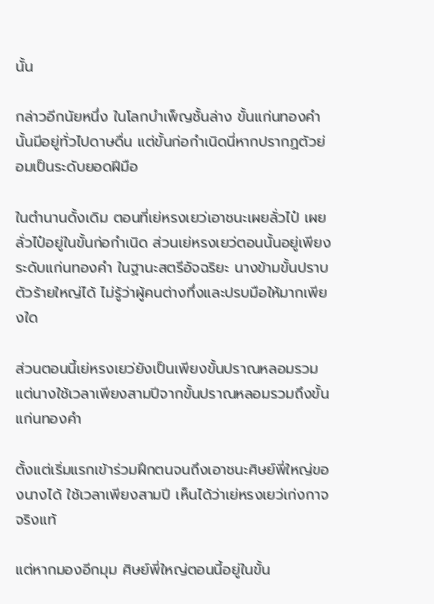นั้น

กล่าวอีกนัยหนึ่ง ในโลกบำเพ็ญชั้นล่าง ขั้นแก่นทองคำนั้นมีอยู่ทั่วไปดาษดื่น แต่ขั้นก่อกำเนิดนี่หากปรากฏตัวย่อมเป็นระดับยอดฝีมือ

ในตำนานดั้งเดิม ตอนที่เย่หรงเยว่เอาชนะเผยลั่วไป๋ เผยลั่วไป๋อยู่ในขั้นก่อกำเนิด ส่วนเย่หรงเยว่ตอนนั้นอยู่เพียงระดับแก่นทองคำ ในฐานะสตรีอัจฉริยะ นางข้ามขั้นปราบตัวร้ายใหญ่ได้ ไม่รู้ว่าผู้คนต่างทึ่งและปรบมือให้มากเพียงใด

ส่วนตอนนี้เย่หรงเยว่ยังเป็นเพียงขั้นปราณหลอมรวม แต่นางใช้เวลาเพียงสามปีจากขั้นปราณหลอมรวมถึงขั้นแก่นทองคำ

ตั้งแต่เริ่มแรกเข้าร่วมฝึกตนจนถึงเอาชนะศิษย์พี่ใหญ่ของนางได้ ใช้เวลาเพียงสามปี เห็นได้ว่าเย่หรงเยว่เก่งกาจจริงแท้

แต่หากมองอีกมุม ศิษย์พี่ใหญ่ตอนนี้อยู่ในขั้น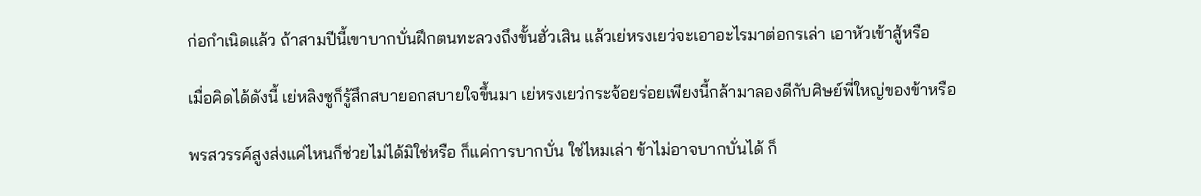ก่อกำเนิดแล้ว ถ้าสามปีนี้เขาบากบั่นฝึกตนทะลวงถึงขั้นฮั่วเสิน แล้วเย่หรงเยว่จะเอาอะไรมาต่อกรเล่า เอาหัวเข้าสู้หรือ

เมื่อคิดได้ดังนี้ เย่หลิงซูก็รู้สึกสบายอกสบายใจขึ้นมา เย่หรงเยว่กระจ้อยร่อยเพียงนี้กล้ามาลองดีกับศิษย์พี่ใหญ่ของข้าหรือ

พรสวรรค์สูงส่งแค่ไหนก็ช่วยไม่ได้มิใช่หรือ ก็แค่การบากบั่น ใช่ไหมเล่า ข้าไม่อาจบากบั่นได้ ก็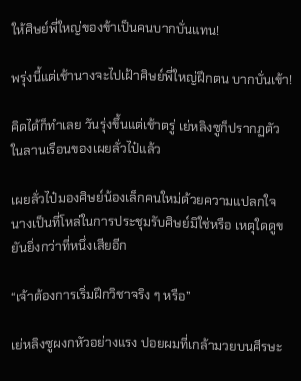ให้ศิษย์พี่ใหญ่ของข้าเป็นคนบากบั่นแทน!

พรุ่งนี้แต่เช้านางจะไปเฝ้าศิษย์พี่ใหญ่ฝึกตน บากบั่นเข้า!

คิดได้ก็ทำเลย วันรุ่งขึ้นแต่เช้าตรู่ เย่หลิงซูก็ปรากฏตัวในลานเรือนของเผยลั่วไป๋แล้ว

เผยลั่วไป๋มองศิษย์น้องเล็กคนใหม่ด้วยความแปลกใจ นางเป็นที่โหล่ในการประชุมรับศิษย์มิใช่หรือ เหตุใดดูขยันยิ่งกว่าที่หนึ่งเสียอีก

“เจ้าต้องการเริ่มฝึกวิชาจริง ๆ หรือ”

เย่หลิงซูผงกหัวอย่างแรง ปอยผมที่เกล้ามวยบนศีรษะ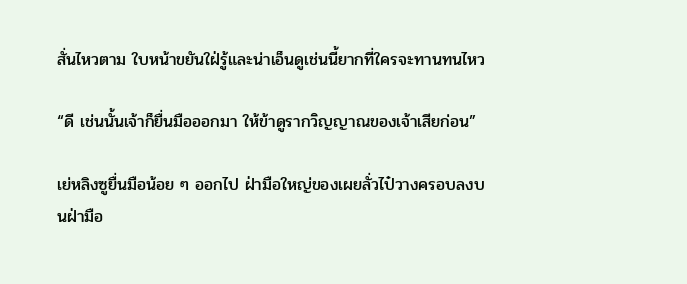สั่นไหวตาม ใบหน้าขยันใฝ่รู้และน่าเอ็นดูเช่นนี้ยากที่ใครจะทานทนไหว

“ดี เช่นนั้นเจ้าก็ยื่นมือออกมา ให้ข้าดูรากวิญญาณของเจ้าเสียก่อน”

เย่หลิงซูยื่นมือน้อย ๆ ออกไป ฝ่ามือใหญ่ของเผยลั่วไป๋วางครอบลงบนฝ่ามือ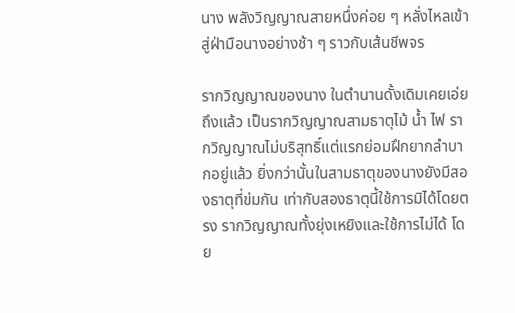นาง พลังวิญญาณสายหนึ่งค่อย ๆ หลั่งไหลเข้าสู่ฝ่ามือนางอย่างช้า ๆ ราวกับเส้นชีพจร

รากวิญญาณของนาง ในตำนานดั้งเดิมเคยเอ่ยถึงแล้ว เป็นรากวิญญาณสามธาตุไม้ น้ำ ไฟ รากวิญญาณไม่บริสุทธิ์แต่แรกย่อมฝึกยากลำบากอยู่แล้ว ยิ่งกว่านั้นในสามธาตุของนางยังมีสองธาตุที่ข่มกัน เท่ากับสองธาตุนี้ใช้การมิได้โดยตรง รากวิญญาณทั้งยุ่งเหยิงและใช้การไม่ได้ โดย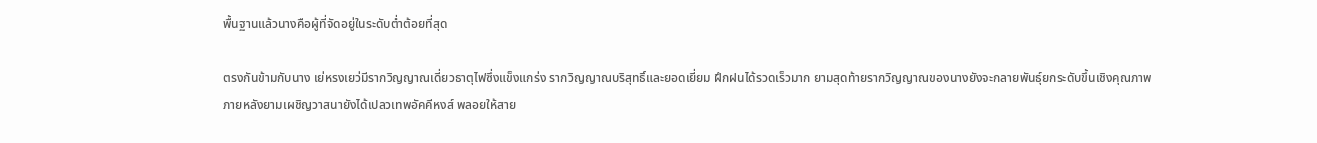พื้นฐานแล้วนางคือผู้ที่จัดอยู่ในระดับต่ำต้อยที่สุด

ตรงกันข้ามกับนาง เย่หรงเยว่มีรากวิญญาณเดี่ยวธาตุไฟซึ่งแข็งแกร่ง รากวิญญาณบริสุทธิ์และยอดเยี่ยม ฝึกฝนได้รวดเร็วมาก ยามสุดท้ายรากวิญญาณของนางยังจะกลายพันธุ์ยกระดับขึ้นเชิงคุณภาพ ภายหลังยามเผชิญวาสนายังได้เปลวเทพอัคคีหงส์ พลอยให้สาย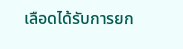เลือดได้รับการยก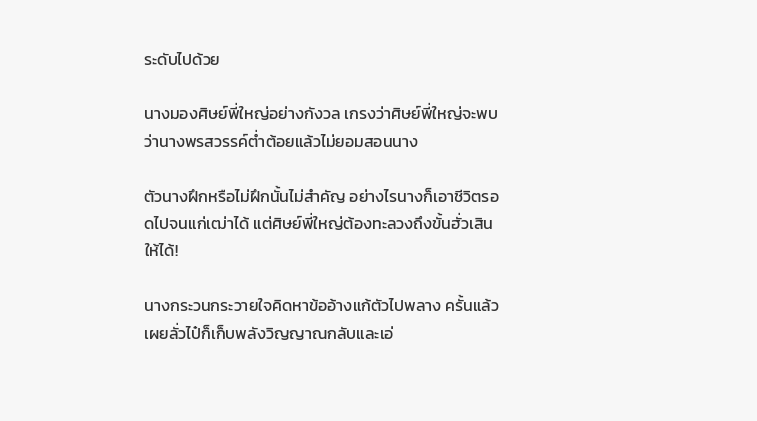ระดับไปด้วย

นางมองศิษย์พี่ใหญ่อย่างกังวล เกรงว่าศิษย์พี่ใหญ่จะพบว่านางพรสวรรค์ต่ำต้อยแล้วไม่ยอมสอนนาง

ตัวนางฝึกหรือไม่ฝึกนั้นไม่สำคัญ อย่างไรนางก็เอาชีวิตรอดไปจนแก่เฒ่าได้ แต่ศิษย์พี่ใหญ่ต้องทะลวงถึงขั้นฮั่วเสินให้ได้!

นางกระวนกระวายใจคิดหาข้ออ้างแก้ตัวไปพลาง ครั้นแล้วเผยลั่วไป๋ก็เก็บพลังวิญญาณกลับและเอ่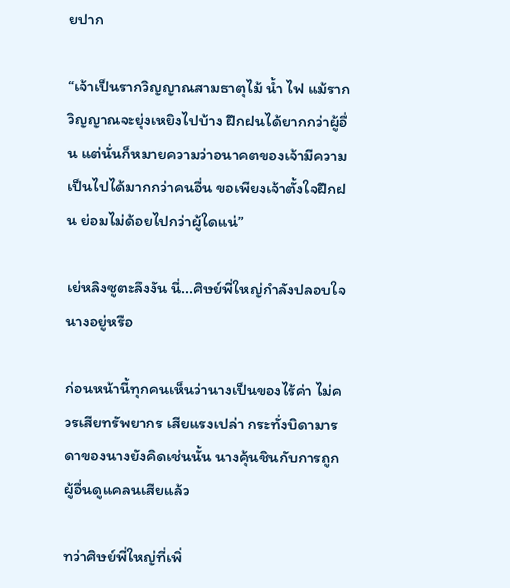ยปาก

“เจ้าเป็นรากวิญญาณสามธาตุไม้ น้ำ ไฟ แม้รากวิญญาณจะยุ่งเหยิงไปบ้าง ฝึกฝนได้ยากกว่าผู้อื่น แต่นั่นก็หมายความว่าอนาคตของเจ้ามีความเป็นไปได้มากกว่าคนอื่น ขอเพียงเจ้าตั้งใจฝึกฝน ย่อมไม่ด้อยไปกว่าผู้ใดแน่”

เย่หลิงซูตะลึงงัน นี่...ศิษย์พี่ใหญ่กำลังปลอบใจนางอยู่หรือ

ก่อนหน้านี้ทุกคนเห็นว่านางเป็นของไร้ค่า ไม่ควรเสียทรัพยากร เสียแรงเปล่า กระทั่งบิดามารดาของนางยังคิดเช่นนั้น นางคุ้นชินกับการถูกผู้อื่นดูแคลนเสียแล้ว

ทว่าศิษย์พี่ใหญ่ที่เพิ่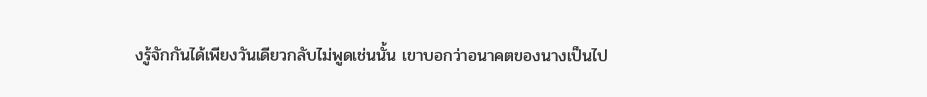งรู้จักกันได้เพียงวันเดียวกลับไม่พูดเช่นนั้น เขาบอกว่าอนาคตของนางเป็นไป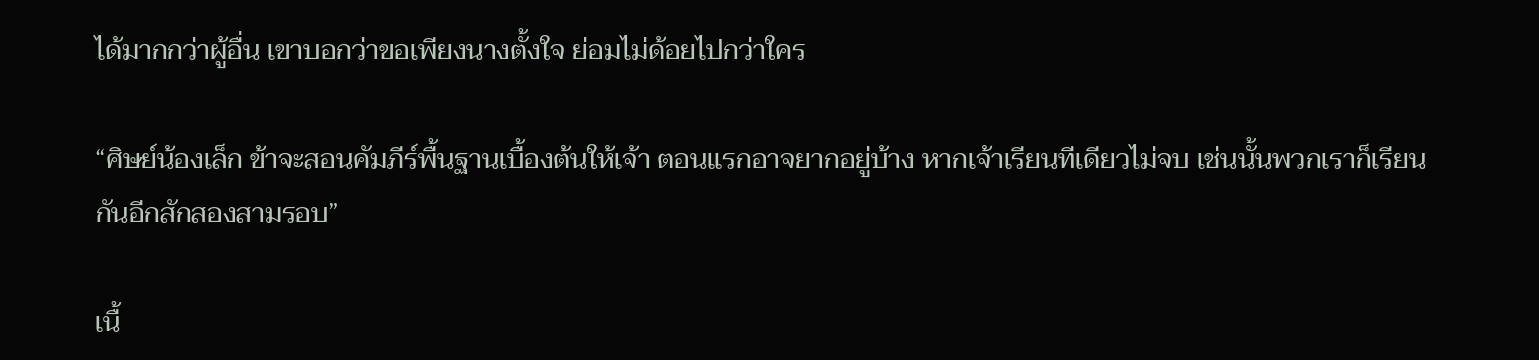ได้มากกว่าผู้อื่น เขาบอกว่าขอเพียงนางตั้งใจ ย่อมไม่ด้อยไปกว่าใคร

“ศิษย์น้องเล็ก ข้าจะสอนคัมภีร์พื้นฐานเบื้องต้นให้เจ้า ตอนแรกอาจยากอยู่บ้าง หากเจ้าเรียนทีเดียวไม่จบ เช่นนั้นพวกเราก็เรียนกันอีกสักสองสามรอบ”

เนื้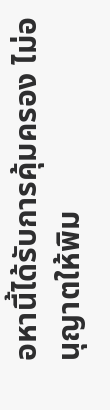อหานี้ได้รับการคุ้มครอง ไม่อนุญาตให้พิม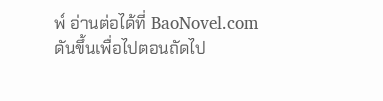พ์ อ่านต่อได้ที่ BaoNovel.com
ดันขึ้นเพื่อไปตอนถัดไป